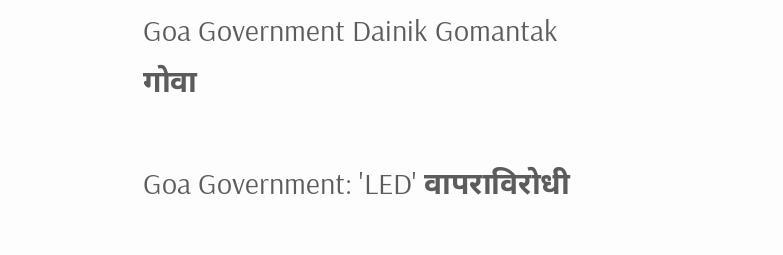Goa Government Dainik Gomantak
गोवा

Goa Government: 'LED' वापराविरोधी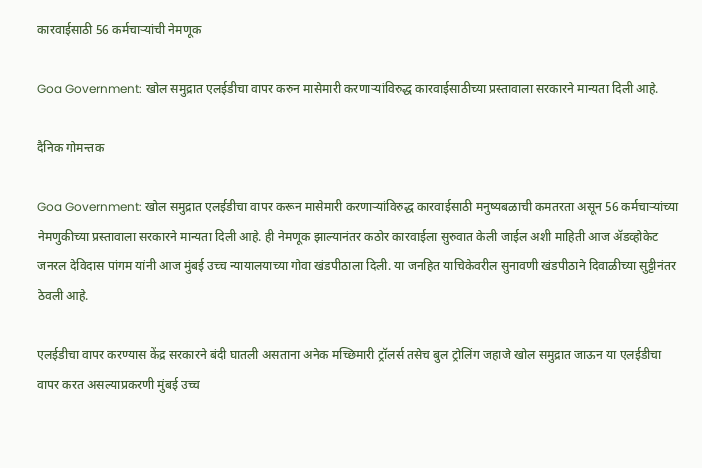कारवाईसाठी 56 कर्मचाऱ्यांची नेमणूक

Goa Government: खोल समुद्रात एलईडीचा वापर करुन मासेमारी करणाऱ्यांविरुद्ध कारवाईसाठीच्या प्रस्तावाला सरकारने मान्यता दिली आहे.

दैनिक गोमन्तक

Goa Government: खोल समुद्रात एलईडीचा वापर करून मासेमारी करणाऱ्यांविरुद्ध कारवाईसाठी मनुष्यबळाची कमतरता असून 56 कर्मचाऱ्यांच्या नेमणुकीच्या प्रस्तावाला सरकारने मान्यता दिली आहे. ही नेमणूक झाल्यानंतर कठोर कारवाईला सुरुवात केली जाईल अशी माहिती आज ॲडव्होकेट जनरल देविदास पांगम यांनी आज मुंबई उच्च न्यायालयाच्या गोवा खंडपीठाला दिली. या जनहित याचिकेवरील सुनावणी खंडपीठाने दिवाळीच्या सुट्टीनंतर ठेवली आहे.

एलईडीचा वापर करण्यास केंद्र सरकारने बंदी घातली असताना अनेक मच्छिमारी ट्रॉलर्स तसेच बुल ट्रोलिंग जहाजे खोल समुद्रात जाऊन या एलईडीचा वापर करत असल्याप्रकरणी मुंबई उच्च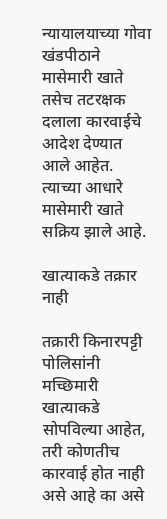न्यायालयाच्या गोवा खंडपीठाने मासेमारी खाते तसेच तटरक्षक दलाला कारवाईचे आदेश देण्यात आले आहेत. त्याच्या आधारे मासेमारी खाते सक्रिय झाले आहे.

खात्याकडे तक्रार नाही

तक्रारी किनारपट्टी पोलिसांनी मच्छिमारी खात्याकडे सोपविल्या आहेत, तरी कोणतीच कारवाई होत नाही असे आहे का असे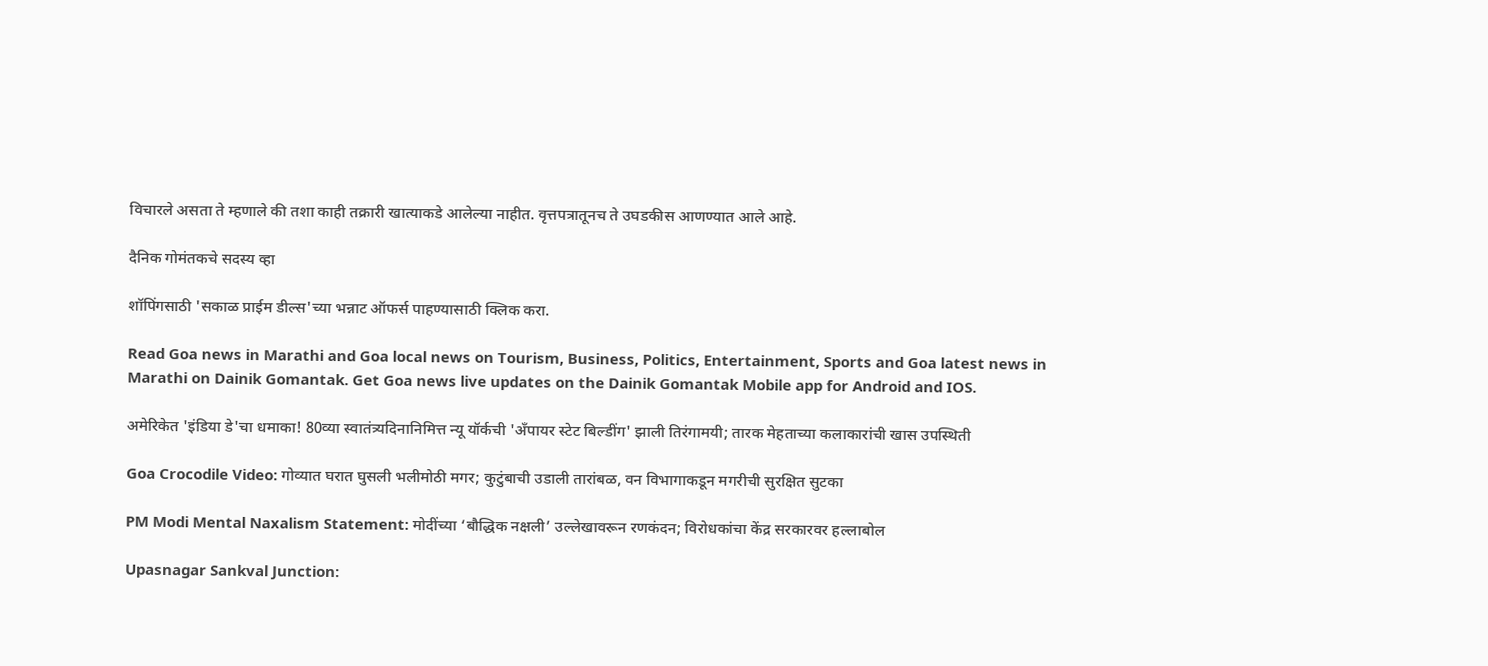विचारले असता ते म्हणाले की तशा काही तक्रारी खात्याकडे आलेल्या नाहीत. वृत्तपत्रातूनच ते उघडकीस आणण्यात आले आहे.

दैनिक गोमंतकचे सदस्य व्हा

शॉपिंगसाठी 'सकाळ प्राईम डील्स'च्या भन्नाट ऑफर्स पाहण्यासाठी क्लिक करा.

Read Goa news in Marathi and Goa local news on Tourism, Business, Politics, Entertainment, Sports and Goa latest news in Marathi on Dainik Gomantak. Get Goa news live updates on the Dainik Gomantak Mobile app for Android and IOS.

अमेरिकेत 'इंडिया डे'चा धमाका! 80व्या स्वातंत्र्यदिनानिमित्त न्यू यॉर्कची 'अँपायर स्टेट बिल्डींग' झाली तिरंगामयी; तारक मेहताच्या कलाकारांची खास उपस्थिती

Goa Crocodile Video: गोव्यात घरात घुसली भलीमोठी मगर; कुटुंबाची उडाली तारांबळ, वन विभागाकडून मगरीची सुरक्षित सुटका

PM Modi Mental Naxalism Statement: मोदींच्या ‘बौद्धिक नक्षली’ उल्लेखावरून रणकंदन; विरोधकांचा केंद्र सरकारवर हल्लाबोल

Upasnagar Sankval Junction: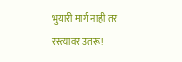भुयारी मार्ग नाही तर रस्त्यावर उतरू!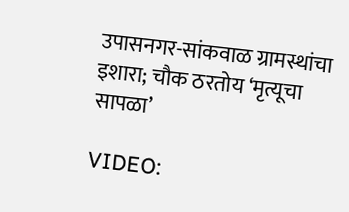उपासनगर-सांकवाळ ग्रामस्थांचा इशारा; चौक ठरतोय ‘मृत्यूचा सापळा’

VIDEO: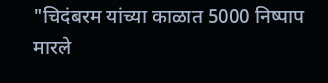"चिदंबरम यांच्या काळात 5000 निष्पाप मारले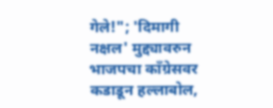गेले!"; 'दिमागी नक्षल' मुद्द्यावरुन भाजपचा काँग्रेसवर कडाडून हल्लाबोल,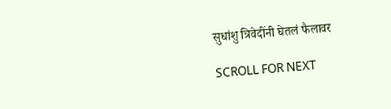सुधांशु त्रिवेदींनी घेतलं फैलावर

SCROLL FOR NEXT